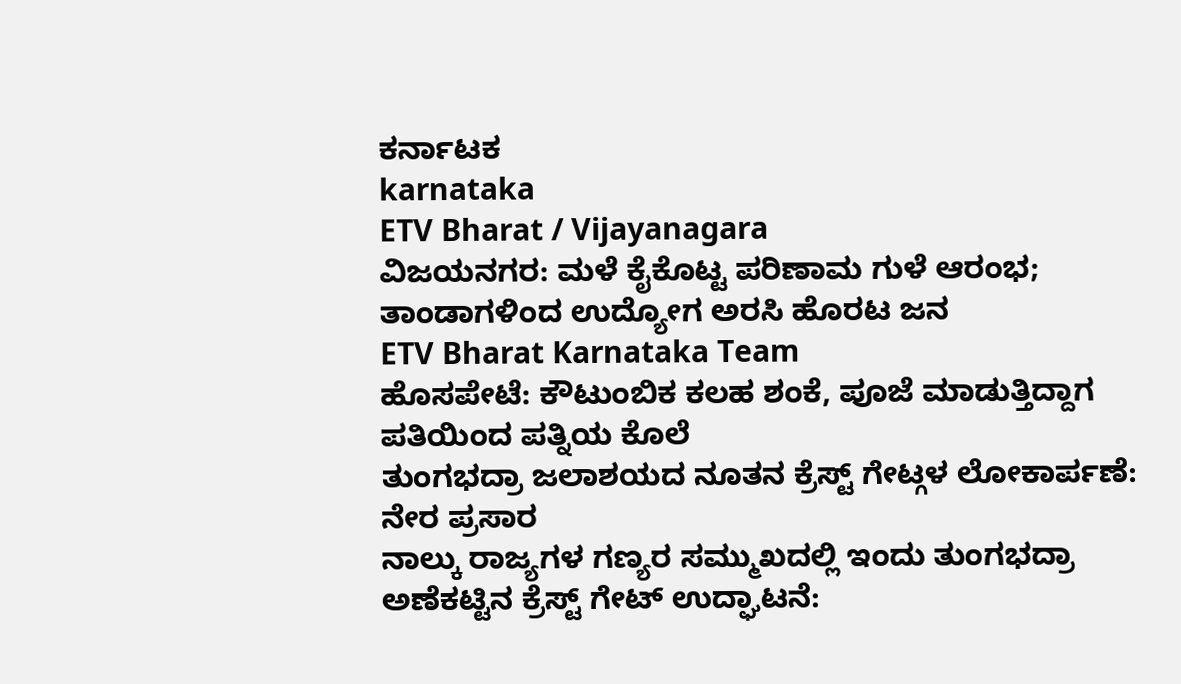ಕರ್ನಾಟಕ
karnataka
ETV Bharat / Vijayanagara
ವಿಜಯನಗರ: ಮಳೆ ಕೈಕೊಟ್ಟ ಪರಿಣಾಮ ಗುಳೆ ಆರಂಭ; ತಾಂಡಾಗಳಿಂದ ಉದ್ಯೋಗ ಅರಸಿ ಹೊರಟ ಜನ
ETV Bharat Karnataka Team
ಹೊಸಪೇಟೆ: ಕೌಟುಂಬಿಕ ಕಲಹ ಶಂಕೆ, ಪೂಜೆ ಮಾಡುತ್ತಿದ್ದಾಗ ಪತಿಯಿಂದ ಪತ್ನಿಯ ಕೊಲೆ
ತುಂಗಭದ್ರಾ ಜಲಾಶಯದ ನೂತನ ಕ್ರೆಸ್ಟ್ ಗೇಟ್ಗಳ ಲೋಕಾರ್ಪಣೆ: ನೇರ ಪ್ರಸಾರ
ನಾಲ್ಕು ರಾಜ್ಯಗಳ ಗಣ್ಯರ ಸಮ್ಮುಖದಲ್ಲಿ ಇಂದು ತುಂಗಭದ್ರಾ ಅಣೆಕಟ್ಟಿನ ಕ್ರೆಸ್ಟ್ ಗೇಟ್ ಉದ್ಘಾಟನೆ: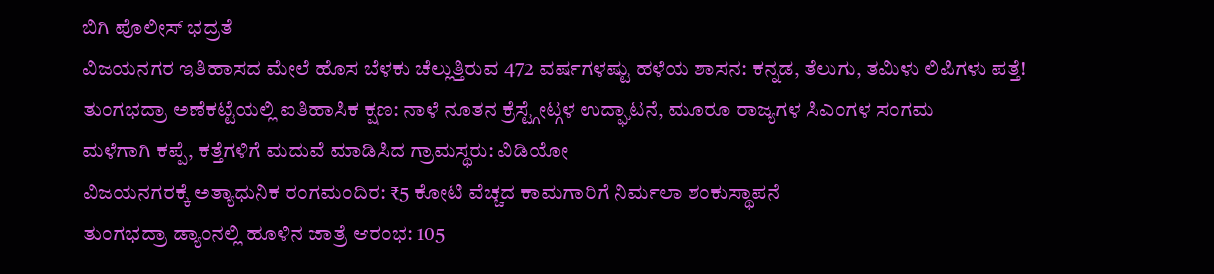ಬಿಗಿ ಪೊಲೀಸ್ ಭದ್ರತೆ
ವಿಜಯನಗರ ಇತಿಹಾಸದ ಮೇಲೆ ಹೊಸ ಬೆಳಕು ಚೆಲ್ಲುತ್ತಿರುವ 472 ವರ್ಷಗಳಷ್ಟು ಹಳೆಯ ಶಾಸನ: ಕನ್ನಡ, ತೆಲುಗು, ತಮಿಳು ಲಿಪಿಗಳು ಪತ್ತೆ!
ತುಂಗಭದ್ರಾ ಅಣೆಕಟ್ಟೆಯಲ್ಲಿ ಐತಿಹಾಸಿಕ ಕ್ಷಣ: ನಾಳೆ ನೂತನ ಕ್ರೆಸ್ಟ್ಗೇಟ್ಗಳ ಉದ್ಘಾಟನೆ, ಮೂರೂ ರಾಜ್ಯಗಳ ಸಿಎಂಗಳ ಸಂಗಮ
ಮಳೆಗಾಗಿ ಕಪ್ಪೆ, ಕತ್ತೆಗಳಿಗೆ ಮದುವೆ ಮಾಡಿಸಿದ ಗ್ರಾಮಸ್ಥರು: ವಿಡಿಯೋ
ವಿಜಯನಗರಕ್ಕೆ ಅತ್ಯಾಧುನಿಕ ರಂಗಮಂದಿರ: ₹5 ಕೋಟಿ ವೆಚ್ಚದ ಕಾಮಗಾರಿಗೆ ನಿರ್ಮಲಾ ಶಂಕುಸ್ಥಾಪನೆ
ತುಂಗಭದ್ರಾ ಡ್ಯಾಂನಲ್ಲಿ ಹೂಳಿನ ಜಾತ್ರೆ ಆರಂಭ: 105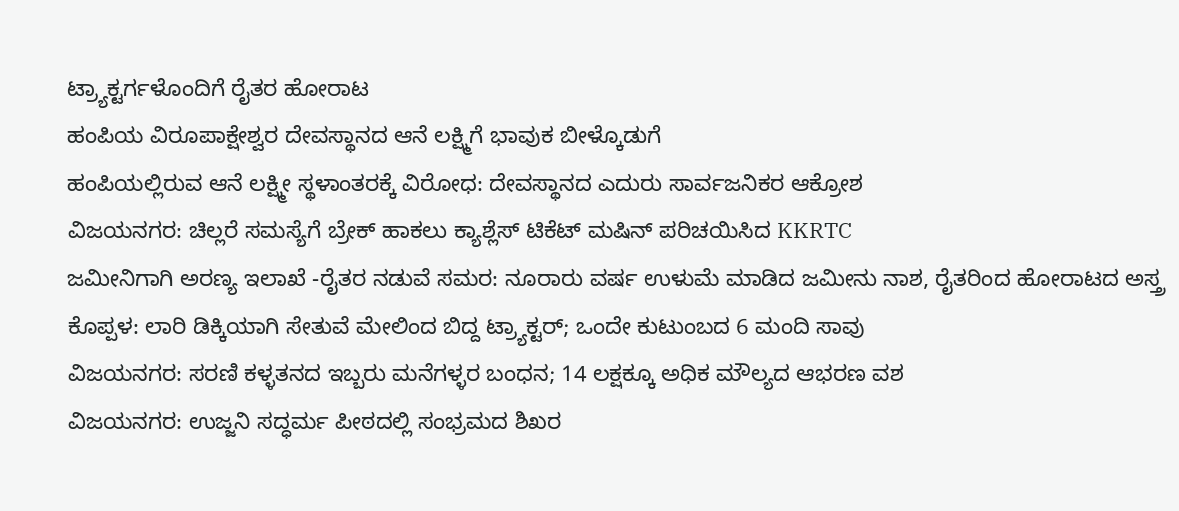ಟ್ರ್ಯಾಕ್ಟರ್ಗಳೊಂದಿಗೆ ರೈತರ ಹೋರಾಟ
ಹಂಪಿಯ ವಿರೂಪಾಕ್ಷೇಶ್ವರ ದೇವಸ್ಥಾನದ ಆನೆ ಲಕ್ಷ್ಮಿಗೆ ಭಾವುಕ ಬೀಳ್ಕೊಡುಗೆ
ಹಂಪಿಯಲ್ಲಿರುವ ಆನೆ ಲಕ್ಷ್ಮೀ ಸ್ಥಳಾಂತರಕ್ಕೆ ವಿರೋಧ: ದೇವಸ್ಥಾನದ ಎದುರು ಸಾರ್ವಜನಿಕರ ಆಕ್ರೋಶ
ವಿಜಯನಗರ: ಚಿಲ್ಲರೆ ಸಮಸ್ಯೆಗೆ ಬ್ರೇಕ್ ಹಾಕಲು ಕ್ಯಾಶ್ಲೆಸ್ ಟಿಕೆಟ್ ಮಷಿನ್ ಪರಿಚಯಿಸಿದ KKRTC
ಜಮೀನಿಗಾಗಿ ಅರಣ್ಯ ಇಲಾಖೆ -ರೈತರ ನಡುವೆ ಸಮರ: ನೂರಾರು ವರ್ಷ ಉಳುಮೆ ಮಾಡಿದ ಜಮೀನು ನಾಶ, ರೈತರಿಂದ ಹೋರಾಟದ ಅಸ್ತ್ರ
ಕೊಪ್ಪಳ: ಲಾರಿ ಡಿಕ್ಕಿಯಾಗಿ ಸೇತುವೆ ಮೇಲಿಂದ ಬಿದ್ದ ಟ್ರ್ಯಾಕ್ಟರ್; ಒಂದೇ ಕುಟುಂಬದ 6 ಮಂದಿ ಸಾವು
ವಿಜಯನಗರ: ಸರಣಿ ಕಳ್ಳತನದ ಇಬ್ಬರು ಮನೆಗಳ್ಳರ ಬಂಧನ; 14 ಲಕ್ಷಕ್ಕೂ ಅಧಿಕ ಮೌಲ್ಯದ ಆಭರಣ ವಶ
ವಿಜಯನಗರ: ಉಜ್ಜನಿ ಸದ್ಧರ್ಮ ಪೀಠದಲ್ಲಿ ಸಂಭ್ರಮದ ಶಿಖರ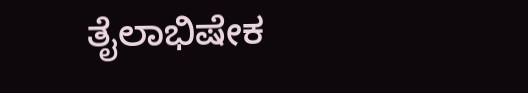ತೈಲಾಭಿಷೇಕ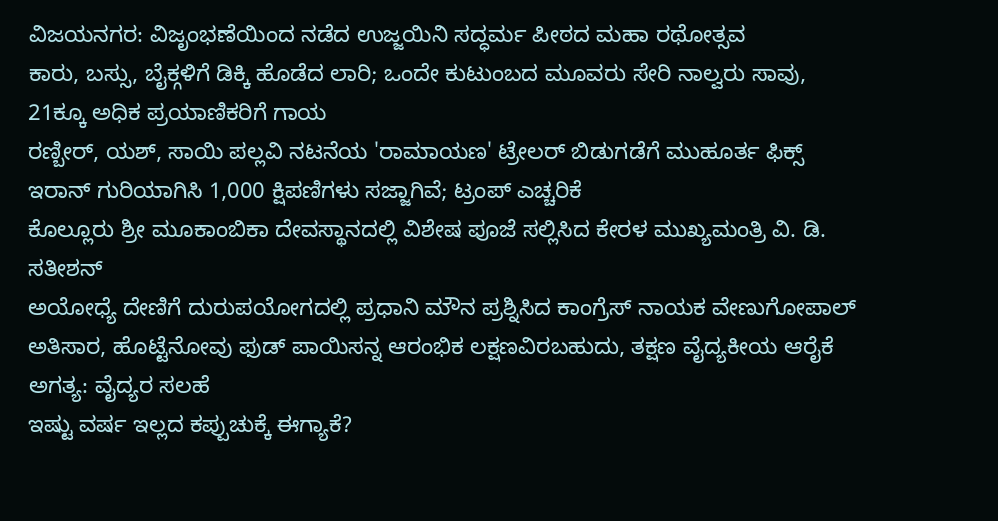ವಿಜಯನಗರ: ವಿಜೃಂಭಣೆಯಿಂದ ನಡೆದ ಉಜ್ಜಯಿನಿ ಸದ್ಧರ್ಮ ಪೀಠದ ಮಹಾ ರಥೋತ್ಸವ
ಕಾರು, ಬಸ್ಸು, ಬೈಕ್ಗಳಿಗೆ ಡಿಕ್ಕಿ ಹೊಡೆದ ಲಾರಿ; ಒಂದೇ ಕುಟುಂಬದ ಮೂವರು ಸೇರಿ ನಾಲ್ವರು ಸಾವು, 21ಕ್ಕೂ ಅಧಿಕ ಪ್ರಯಾಣಿಕರಿಗೆ ಗಾಯ
ರಣ್ಬೀರ್, ಯಶ್, ಸಾಯಿ ಪಲ್ಲವಿ ನಟನೆಯ 'ರಾಮಾಯಣ' ಟ್ರೇಲರ್ ಬಿಡುಗಡೆಗೆ ಮುಹೂರ್ತ ಫಿಕ್ಸ್
ಇರಾನ್ ಗುರಿಯಾಗಿಸಿ 1,000 ಕ್ಷಿಪಣಿಗಳು ಸಜ್ಜಾಗಿವೆ; ಟ್ರಂಪ್ ಎಚ್ಚರಿಕೆ
ಕೊಲ್ಲೂರು ಶ್ರೀ ಮೂಕಾಂಬಿಕಾ ದೇವಸ್ಥಾನದಲ್ಲಿ ವಿಶೇಷ ಪೂಜೆ ಸಲ್ಲಿಸಿದ ಕೇರಳ ಮುಖ್ಯಮಂತ್ರಿ ವಿ. ಡಿ. ಸತೀಶನ್
ಅಯೋಧ್ಯೆ ದೇಣಿಗೆ ದುರುಪಯೋಗದಲ್ಲಿ ಪ್ರಧಾನಿ ಮೌನ ಪ್ರಶ್ನಿಸಿದ ಕಾಂಗ್ರೆಸ್ ನಾಯಕ ವೇಣುಗೋಪಾಲ್
ಅತಿಸಾರ, ಹೊಟ್ಟೆನೋವು ಫುಡ್ ಪಾಯಿಸನ್ನ ಆರಂಭಿಕ ಲಕ್ಷಣವಿರಬಹುದು, ತಕ್ಷಣ ವೈದ್ಯಕೀಯ ಆರೈಕೆ ಅಗತ್ಯ: ವೈದ್ಯರ ಸಲಹೆ
ಇಷ್ಟು ವರ್ಷ ಇಲ್ಲದ ಕಪ್ಪುಚುಕ್ಕೆ ಈಗ್ಯಾಕೆ?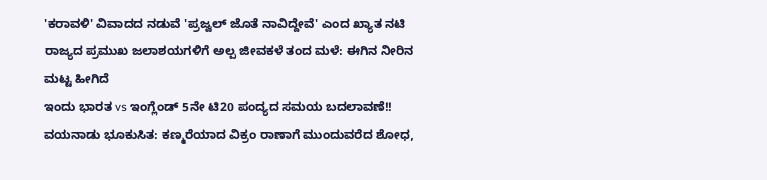'ಕರಾವಳಿ' ವಿವಾದದ ನಡುವೆ 'ಪ್ರಜ್ವಲ್ ಜೊತೆ ನಾವಿದ್ದೇವೆ' ಎಂದ ಖ್ಯಾತ ನಟಿ
ರಾಜ್ಯದ ಪ್ರಮುಖ ಜಲಾಶಯಗಳಿಗೆ ಅಲ್ಪ ಜೀವಕಳೆ ತಂದ ಮಳೆ: ಈಗಿನ ನೀರಿನ ಮಟ್ಟ ಹೀಗಿದೆ
ಇಂದು ಭಾರತ vs ಇಂಗ್ಲೆಂಡ್ 5ನೇ ಟಿ20 ಪಂದ್ಯದ ಸಮಯ ಬದಲಾವಣೆ!!
ವಯನಾಡು ಭೂಕುಸಿತ: ಕಣ್ಮರೆಯಾದ ವಿಕ್ರಂ ರಾಣಾಗೆ ಮುಂದುವರೆದ ಶೋಧ,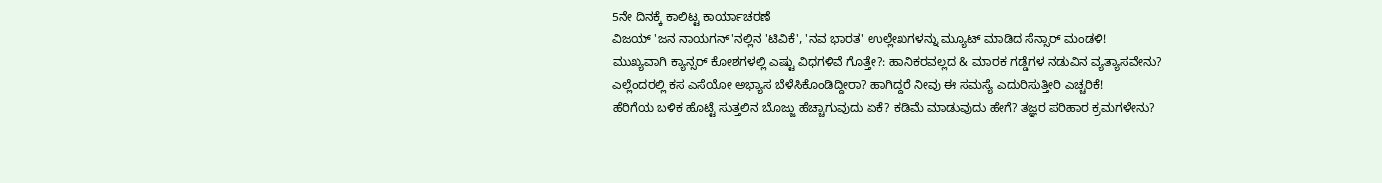5ನೇ ದಿನಕ್ಕೆ ಕಾಲಿಟ್ಟ ಕಾರ್ಯಾಚರಣೆ
ವಿಜಯ್ 'ಜನ ನಾಯಗನ್'ನಲ್ಲಿನ 'ಟಿವಿಕೆ', 'ನವ ಭಾರತ' ಉಲ್ಲೇಖಗಳನ್ನು ಮ್ಯೂಟ್ ಮಾಡಿದ ಸೆನ್ಸಾರ್ ಮಂಡಳಿ!
ಮುಖ್ಯವಾಗಿ ಕ್ಯಾನ್ಸರ್ ಕೋಶಗಳಲ್ಲಿ ಎಷ್ಟು ವಿಧಗಳಿವೆ ಗೊತ್ತೇ?: ಹಾನಿಕರವಲ್ಲದ & ಮಾರಕ ಗಡ್ಡೆಗಳ ನಡುವಿನ ವ್ಯತ್ಯಾಸವೇನು?
ಎಲ್ಲೆಂದರಲ್ಲಿ ಕಸ ಎಸೆಯೋ ಅಭ್ಯಾಸ ಬೆಳೆಸಿಕೊಂಡಿದ್ದೀರಾ? ಹಾಗಿದ್ದರೆ ನೀವು ಈ ಸಮಸ್ಯೆ ಎದುರಿಸುತ್ತೀರಿ ಎಚ್ಚರಿಕೆ!
ಹೆರಿಗೆಯ ಬಳಿಕ ಹೊಟ್ಟೆ ಸುತ್ತಲಿನ ಬೊಜ್ಜು ಹೆಚ್ಚಾಗುವುದು ಏಕೆ? ಕಡಿಮೆ ಮಾಡುವುದು ಹೇಗೆ? ತಜ್ಞರ ಪರಿಹಾರ ಕ್ರಮಗಳೇನು?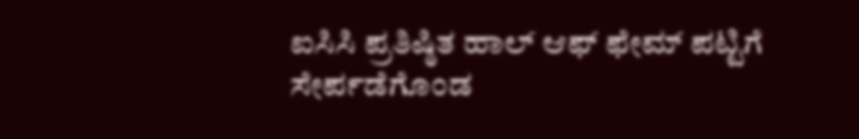ಐಸಿಸಿ ಪ್ರತಿಷ್ಠಿತ ಹಾಲ್ ಆಫ್ ಫೇಮ್ ಪಟ್ಟಿಗೆ ಸೇರ್ಪಡೆಗೊಂಡ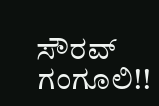ಸೌರವ್ ಗಂಗೂಲಿ!!